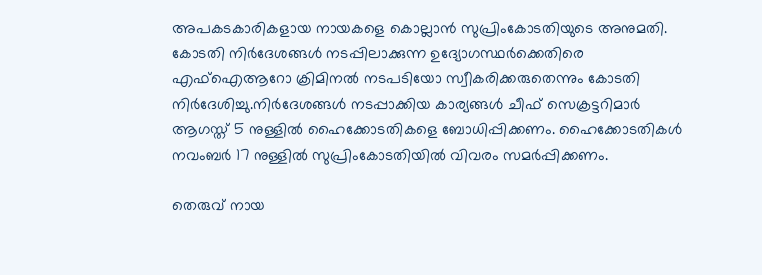അപകടകാരികളായ നായകളെ കൊല്ലാൻ സുപ്രിംകോടതിയുടെ അനുമതി. കോടതി നിർദേശങ്ങള്‍ നടപ്പിലാക്കുന്ന ഉദ്യോഗസ്ഥർക്കെതിരെ എഫ്‌ഐആറോ ക്രിമിനല്‍ നടപടിയോ സ്വീകരിക്കരുതെന്നും കോടതി നിർദേശിച്ചു.നിർദേശങ്ങള്‍ നടപ്പാക്കിയ കാര്യങ്ങള്‍ ചീഫ് സെക്രട്ടറിമാർ ആഗസ്ത് 5 നുള്ളില്‍ ഹൈക്കോടതികളെ ബോധിപ്പിക്കണം. ഹൈക്കോടതികള്‍ നവംബർ 17 നുള്ളില്‍ സുപ്രിംകോടതിയില്‍ വിവരം സമർപ്പിക്കണം.

തെരുവ് നായ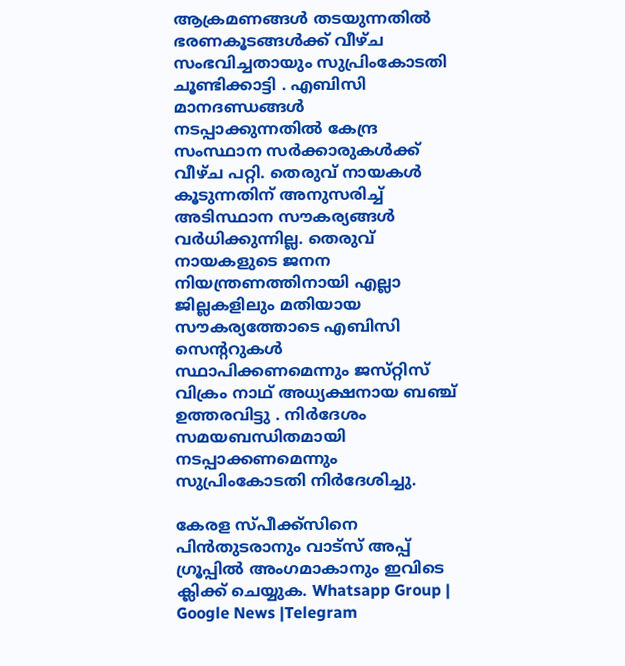ആക്രമണങ്ങള്‍ തടയുന്നതില്‍ ഭരണകൂടങ്ങള്‍ക്ക് വീഴ്ച സംഭവിച്ചതായും സുപ്രിംകോടതി ചൂണ്ടിക്കാട്ടി . എബിസി മാനദണ്ഡങ്ങള്‍ നടപ്പാക്കുന്നതില്‍ കേന്ദ്ര സംസ്ഥാന സര്‍ക്കാരുകള്‍ക്ക് വീഴ്ച പറ്റി. തെരുവ് നായകള്‍ കൂടുന്നതിന് അനുസരിച്ച്‌ അടിസ്ഥാന സൗകര്യങ്ങള്‍ വര്‍ധിക്കുന്നില്ല. തെരുവ് നായകളുടെ ജനന നിയന്ത്രണത്തിനായി എല്ലാ ജില്ലകളിലും മതിയായ സൗകര്യത്തോടെ എബിസി സെന്‍ററുകള്‍ സ്ഥാപിക്കണമെന്നും ജസ്‌റ്റിസ് വിക്രം നാഥ് അധ്യക്ഷനായ ബഞ്ച് ഉത്തരവിട്ടു . നിര്‍ദേശം സമയബന്ധിതമായി നടപ്പാക്കണമെന്നും സുപ്രിംകോടതി നിർദേശിച്ചു.

കേരള സ്പീക്ക്സിനെ പിൻതുടരാനും വാട്സ് അപ്പ് ഗ്രൂപ്പിൽ അംഗമാകാനും ഇവിടെ ക്ലിക്ക് ചെയ്യുക. Whatsapp Group | Google News |Telegram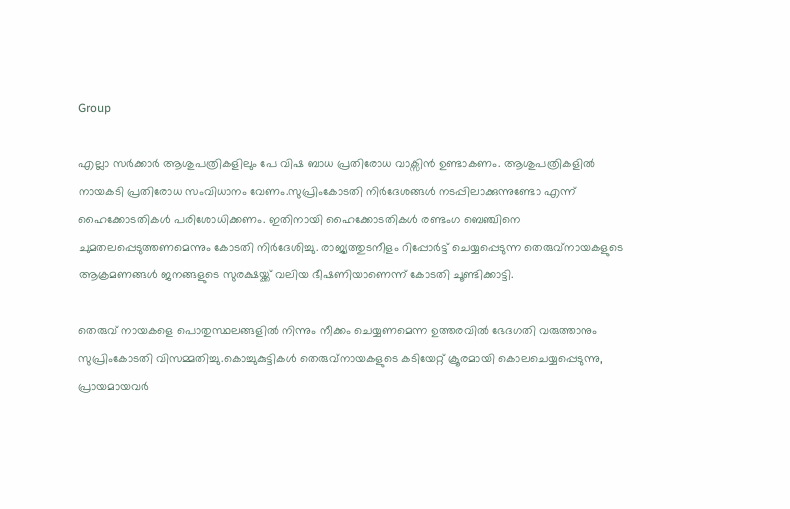Group

എല്ലാ സർക്കാർ ആശുപത്രികളിലും പേ വിഷ ബാധ പ്രതിരോധ വാക്സിൻ ഉണ്ടാകണം. ആശുപത്രികളില്‍ നായകടി പ്രതിരോധ സംവിധാനം വേണം.സുപ്രിംകോടതി നിർദേശങ്ങള്‍ നടപ്പിലാക്കുന്നുണ്ടോ എന്ന് ഹൈക്കോടതികള്‍ പരിശോധിക്കണം. ഇതിനായി ഹൈക്കോടതികള്‍ രണ്ടംഗ ബെഞ്ചിനെ ചുമതലപ്പെടുത്തണമെന്നും കോടതി നിര്‍ദേശിച്ചു. രാജ്യത്തുടനീളം റിപ്പോർട്ട് ചെയ്യപ്പെടുന്ന തെരുവ്നായകളുടെ ആക്രമണങ്ങള്‍ ജനങ്ങളുടെ സുരക്ഷയ്ക്ക് വലിയ ഭീഷണിയാണെന്ന് കോടതി ചൂണ്ടിക്കാട്ടി.

തെരുവ് നായകളെ പൊതുസ്ഥലങ്ങളില്‍ നിന്നും നീക്കം ചെയ്യണമെന്ന ഉത്തരവില്‍ ഭേദഗതി വരുത്താനും സുപ്രിംകോടതി വിസമ്മതിച്ചു.കൊച്ചുകുട്ടികള്‍ തെരുവ്നായകളുടെ കടിയേറ്റ് ക്രൂരമായി കൊലചെയ്യപ്പെടുന്നു, പ്രായമായവർ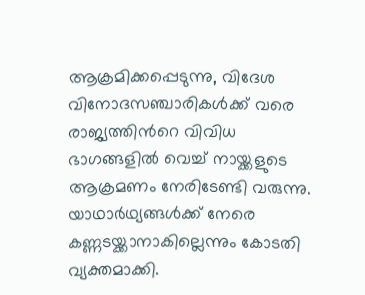ആക്രമിക്കപ്പെടുന്നു, വിദേശ വിനോദസഞ്ചാരികള്‍ക്ക് വരെ രാജ്യത്തിന്‍റെ വിവിധ ഭാഗങ്ങളില്‍ വെച്ച്‌ നായ്ക്കളുടെ ആക്രമണം നേരിടേണ്ടി വരുന്നു. യാഥാര്‍ഥ്യങ്ങള്‍ക്ക് നേരെ കണ്ണടയ്ക്കാനാകില്ലെന്നും കോടതി വ്യക്തമാക്കി.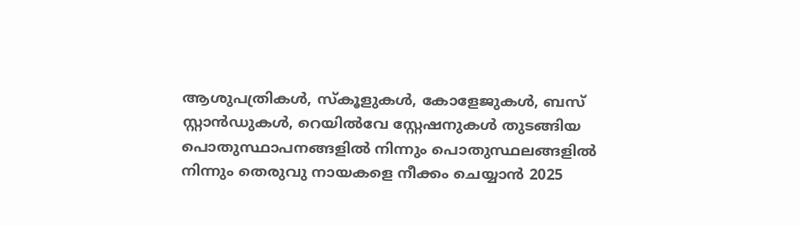ആശുപത്രികള്‍, സ്കൂളുകള്‍, കോളേജുകള്‍, ബസ് സ്റ്റാൻഡുകള്‍, റെയില്‍വേ സ്റ്റേഷനുകള്‍ തുടങ്ങിയ പൊതുസ്ഥാപനങ്ങളില്‍ നിന്നും പൊതുസ്ഥലങ്ങളില്‍ നിന്നും തെരുവു നായകളെ നീക്കം ചെയ്യാൻ 2025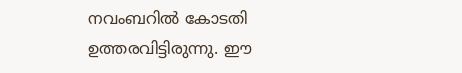നവംബറില്‍ കോടതി ഉത്തരവിട്ടിരുന്നു. ഈ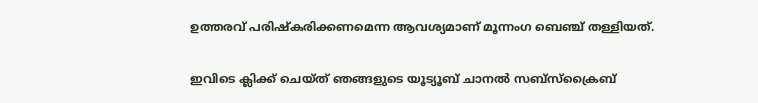ഉത്തരവ് പരിഷ്കരിക്കണമെന്ന ആവശ്യമാണ് മൂന്നംഗ ബെഞ്ച് തള്ളിയത്.

ഇവിടെ ക്ലിക്ക് ചെയ്ത് ഞങ്ങളുടെ യൂട്യൂബ് ചാനൽ സബ്സ്ക്രൈബ്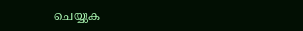ചെയ്യുക